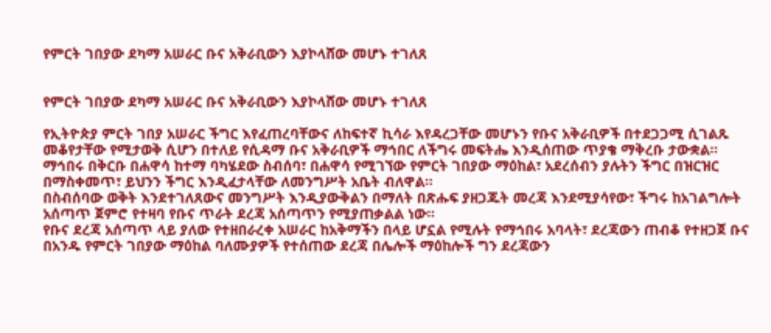የምርት ገበያው ደካማ አሠራር ቡና አቅራቢውን እያኮላሸው መሆኑ ተገለጸ


የምርት ገበያው ደካማ አሠራር ቡና አቅራቢውን እያኮላሸው መሆኑ ተገለጸ

የኢትዮጵያ ምርት ገበያ አሠራር ችግር እየፈጠረባቸውና ለከፍተኛ ኪሳራ እየዳረጋቸው መሆኑን የቡና አቅራቢዎች በተደጋጋሚ ሲገልጹ መቆየታቸው የሚታወቅ ሲሆን በተለይ የሲዳማ ቡና አቅራቢዎች ማኅበር ለችግሩ መፍትሔ እንዲሰጠው ጥያቄ ማቅረቡ ታውቋል፡፡
ማኅበሩ በቅርቡ በሐዋሳ ከተማ ባካሄደው ስብሰባ፣ በሐዋሳ የሚገኘው የምርት ገበያው ማዕከል፣ አደረሰብን ያሉትን ችግር በዝርዝር በማስቀመጥ፣ ይህንን ችግር እንዲፈታላቸው ለመንግሥት አቤት ብለዋል፡፡
በስብሰባው ወቅት እንደተገለጸውና መንግሥት እንዲያውቅልን በማለት በጽሑፍ ያዘጋጁት መረጃ እንደሚያሳየው፣ ችግሩ ከአገልግሎት አሰጣጥ ጀምሮ የተዛባ የቡና ጥራት ደረጃ አሰጣጥን የሚያጠቃልል ነው፡፡
የቡና ደረጃ አሰጣጥ ላይ ያለው የተዘበራረቀ አሠራር ከአቅማችን በላይ ሆኗል የሚሉት የማኅበሩ አባላት፣ ደረጃውን ጠብቆ የተዘጋጀ ቡና በአንዱ የምርት ገበያው ማዕከል ባለሙያዎች የተሰጠው ደረጃ በሌሎች ማዕከሎች ግን ደረጃውን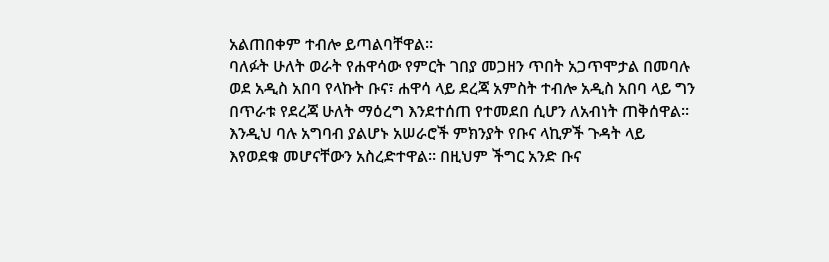አልጠበቀም ተብሎ ይጣልባቸዋል፡፡
ባለፉት ሁለት ወራት የሐዋሳው የምርት ገበያ መጋዘን ጥበት አጋጥሞታል በመባሉ ወደ አዲስ አበባ የላኩት ቡና፣ ሐዋሳ ላይ ደረጃ አምስት ተብሎ አዲስ አበባ ላይ ግን በጥራቱ የደረጃ ሁለት ማዕረግ እንደተሰጠ የተመደበ ሲሆን ለአብነት ጠቅሰዋል፡፡
እንዲህ ባሉ አግባብ ያልሆኑ አሠራሮች ምክንያት የቡና ላኪዎች ጉዳት ላይ እየወደቁ መሆናቸውን አስረድተዋል፡፡ በዚህም ችግር አንድ ቡና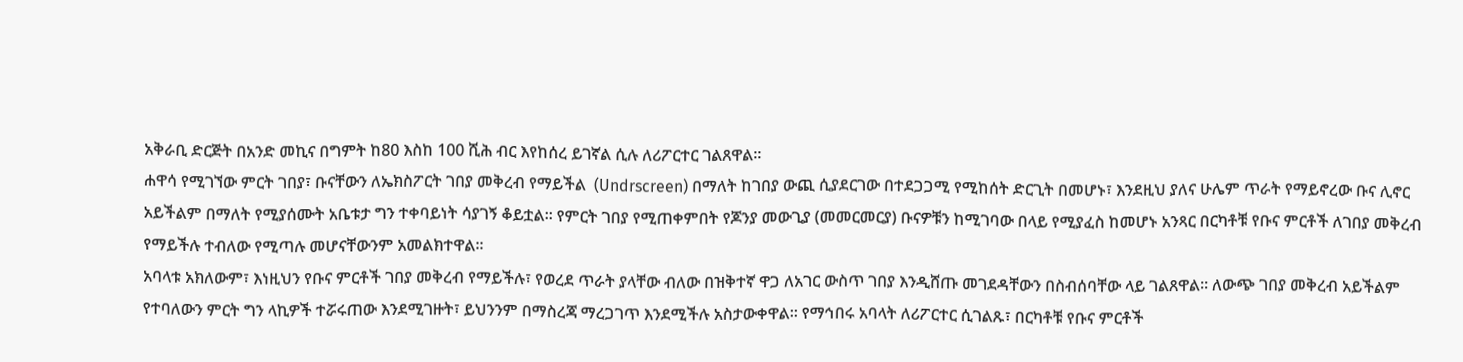አቅራቢ ድርጅት በአንድ መኪና በግምት ከ80 እስከ 100 ሺሕ ብር እየከሰረ ይገኛል ሲሉ ለሪፖርተር ገልጸዋል፡፡
ሐዋሳ የሚገኘው ምርት ገበያ፣ ቡናቸውን ለኤክስፖርት ገበያ መቅረብ የማይችል  (Undrscreen) በማለት ከገበያ ውጪ ሲያደርገው በተደጋጋሚ የሚከሰት ድርጊት በመሆኑ፣ እንደዚህ ያለና ሁሌም ጥራት የማይኖረው ቡና ሊኖር አይችልም በማለት የሚያሰሙት አቤቱታ ግን ተቀባይነት ሳያገኝ ቆይቷል፡፡ የምርት ገበያ የሚጠቀምበት የጆንያ መውጊያ (መመርመርያ) ቡናዎቹን ከሚገባው በላይ የሚያፈስ ከመሆኑ አንጻር በርካቶቹ የቡና ምርቶች ለገበያ መቅረብ የማይችሉ ተብለው የሚጣሉ መሆናቸውንም አመልክተዋል፡፡
አባላቱ አክለውም፣ እነዚህን የቡና ምርቶች ገበያ መቅረብ የማይችሉ፣ የወረደ ጥራት ያላቸው ብለው በዝቅተኛ ዋጋ ለአገር ውስጥ ገበያ እንዲሸጡ መገደዳቸውን በስብሰባቸው ላይ ገልጸዋል፡፡ ለውጭ ገበያ መቅረብ አይችልም የተባለውን ምርት ግን ላኪዎች ተሯሩጠው እንደሚገዙት፣ ይህንንም በማስረጃ ማረጋገጥ እንደሚችሉ አስታውቀዋል፡፡ የማኅበሩ አባላት ለሪፖርተር ሲገልጹ፣ በርካቶቹ የቡና ምርቶች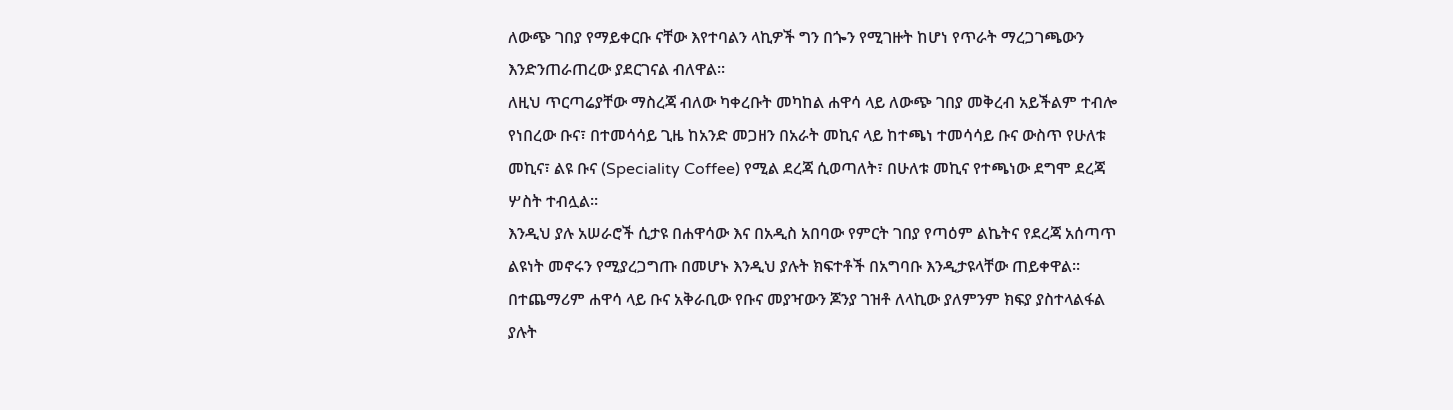ለውጭ ገበያ የማይቀርቡ ናቸው እየተባልን ላኪዎች ግን በጐን የሚገዙት ከሆነ የጥራት ማረጋገጫውን እንድንጠራጠረው ያደርገናል ብለዋል፡፡
ለዚህ ጥርጣሬያቸው ማስረጃ ብለው ካቀረቡት መካከል ሐዋሳ ላይ ለውጭ ገበያ መቅረብ አይችልም ተብሎ የነበረው ቡና፣ በተመሳሳይ ጊዜ ከአንድ መጋዘን በአራት መኪና ላይ ከተጫነ ተመሳሳይ ቡና ውስጥ የሁለቱ መኪና፣ ልዩ ቡና (Speciality Coffee) የሚል ደረጃ ሲወጣለት፣ በሁለቱ መኪና የተጫነው ደግሞ ደረጃ ሦስት ተብሏል፡፡
እንዲህ ያሉ አሠራሮች ሲታዩ በሐዋሳው እና በአዲስ አበባው የምርት ገበያ የጣዕም ልኬትና የደረጃ አሰጣጥ ልዩነት መኖሩን የሚያረጋግጡ በመሆኑ እንዲህ ያሉት ክፍተቶች በአግባቡ እንዲታዩላቸው ጠይቀዋል፡፡
በተጨማሪም ሐዋሳ ላይ ቡና አቅራቢው የቡና መያዣውን ጆንያ ገዝቶ ለላኪው ያለምንም ክፍያ ያስተላልፋል ያሉት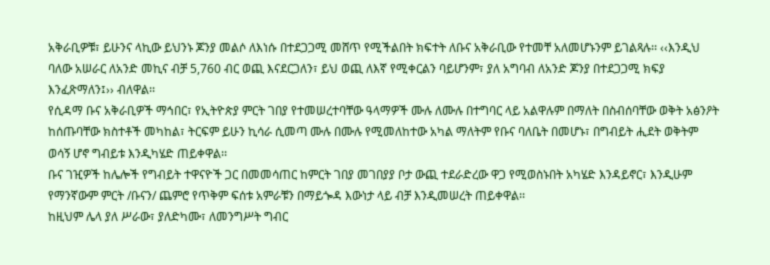አቅራቢዎቹ፣ ይሁንና ላኪው ይህንኑ ጆንያ መልሶ ለእነሱ በተደጋጋሚ መሸጥ የሚችልበት ክፍተት ለቡና አቅራቢው የተመቸ አለመሆኑንም ይገልጻሉ፡፡ ‹‹እንዲህ ባለው አሠራር ለአንድ መኪና ብቻ 5,760 ብር ወጪ እናደርጋለን፣ ይህ ወጪ ለእኛ የሚቀርልን ባይሆንም፣ ያለ አግባብ ለአንድ ጆንያ በተደጋጋሚ ክፍያ እንፈጽማለን፤›› ብለዋል፡፡
የሲዳማ ቡና አቅራቢዎች ማኅበር፣ የኢትዮጵያ ምርት ገበያ የተመሠረተባቸው ዓላማዎች ሙሉ ለሙሉ በተግባር ላይ አልዋሉም በማለት በስብሰባቸው ወቅት አፅንዖት ከሰጡባቸው ክስተቶች መካከል፣ ትርፍም ይሁን ኪሳራ ሲመጣ ሙሉ በሙሉ የሚመለከተው አካል ማለትም የቡና ባለቤት በመሆኑ፣ በግብይት ሒደት ወቅትም ወሳኝ ሆኖ ግብይቱ እንዲካሄድ ጠይቀዋል፡፡
ቡና ገዢዎች ከሌሎች የግብይት ተዋናዮች ጋር በመመሳጠር ከምርት ገበያ መገበያያ ቦታ ውጪ ተደራድረው ዋጋ የሚወስኑበት አካሄድ እንዳይኖር፣ እንዲሁም የማንኛውም ምርት /ቡናን/ ጨምሮ የጥቅም ፍሰቱ አምራቹን በማይጐዳ እውነታ ላይ ብቻ እንዲመሠረት ጠይቀዋል፡፡
ከዚህም ሌላ ያለ ሥራው፣ ያለድካሙ፣ ለመንግሥት ግብር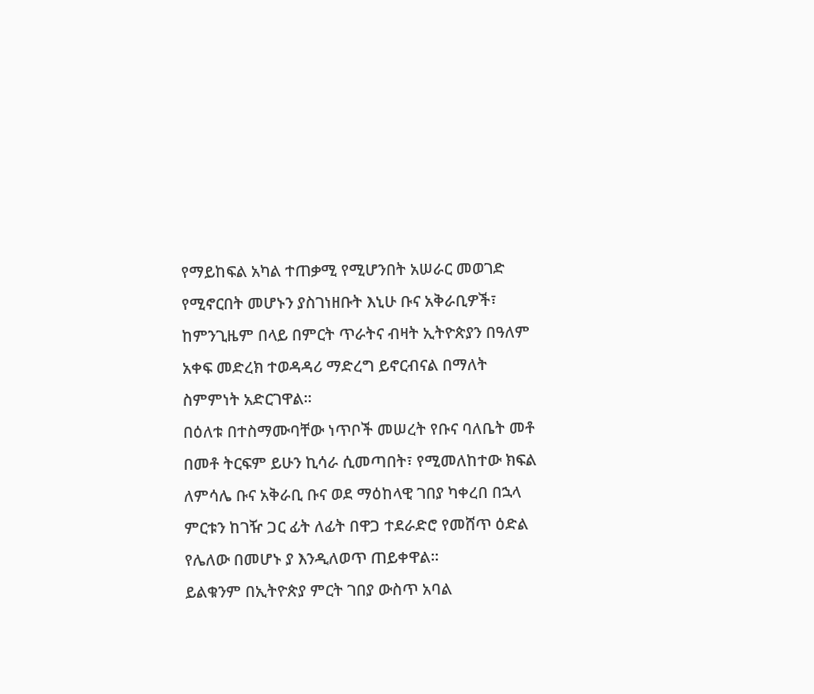የማይከፍል አካል ተጠቃሚ የሚሆንበት አሠራር መወገድ የሚኖርበት መሆኑን ያስገነዘቡት እኒሁ ቡና አቅራቢዎች፣ ከምንጊዜም በላይ በምርት ጥራትና ብዛት ኢትዮጵያን በዓለም አቀፍ መድረክ ተወዳዳሪ ማድረግ ይኖርብናል በማለት ስምምነት አድርገዋል፡፡
በዕለቱ በተስማሙባቸው ነጥቦች መሠረት የቡና ባለቤት መቶ በመቶ ትርፍም ይሁን ኪሳራ ሲመጣበት፣ የሚመለከተው ክፍል ለምሳሌ ቡና አቅራቢ ቡና ወደ ማዕከላዊ ገበያ ካቀረበ በኋላ ምርቱን ከገዥ ጋር ፊት ለፊት በዋጋ ተደራድሮ የመሸጥ ዕድል የሌለው በመሆኑ ያ እንዲለወጥ ጠይቀዋል፡፡
ይልቁንም በኢትዮጵያ ምርት ገበያ ውስጥ አባል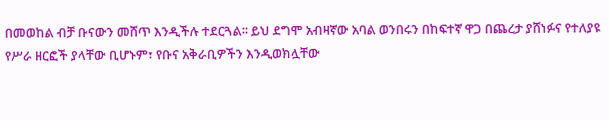በመወከል ብቻ ቡናውን መሸጥ እንዲችሉ ተደርጓል፡፡ ይህ ደግሞ አብዛኛው አባል ወንበሩን በከፍተኛ ዋጋ በጨረታ ያሸነፉና የተለያዩ የሥራ ዘርፎች ያላቸው ቢሆኑም፣ የቡና አቅራቢዎችን እንዲወክሏቸው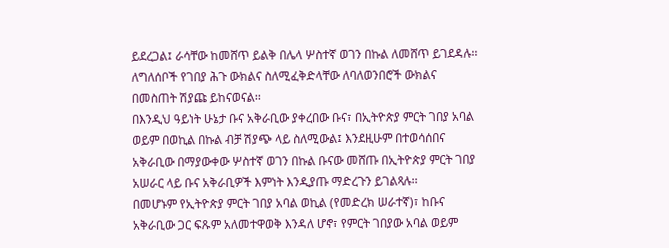ይደረጋል፤ ራሳቸው ከመሸጥ ይልቅ በሌላ ሦስተኛ ወገን በኩል ለመሸጥ ይገደዳሉ፡፡ ለግለሰቦች የገበያ ሕጉ ውክልና ስለሚፈቅድላቸው ለባለወንበሮች ውክልና በመስጠት ሽያጩ ይከናወናል፡፡
በእንዲህ ዓይነት ሁኔታ ቡና አቅራቢው ያቀረበው ቡና፣ በኢትዮጵያ ምርት ገበያ አባል ወይም በወኪል በኩል ብቻ ሽያጭ ላይ ስለሚውል፤ እንደዚሁም በተወሳሰበና አቅራቢው በማያውቀው ሦስተኛ ወገን በኩል ቡናው መሸጡ በኢትዮጵያ ምርት ገበያ አሠራር ላይ ቡና አቅራቢዎች እምነት እንዲያጡ ማድረጉን ይገልጻሉ፡፡
በመሆኑም የኢትዮጵያ ምርት ገበያ አባል ወኪል (የመድረክ ሠራተኛ)፣ ከቡና አቅራቢው ጋር ፍጹም አለመተዋወቅ እንዳለ ሆኖ፣ የምርት ገበያው አባል ወይም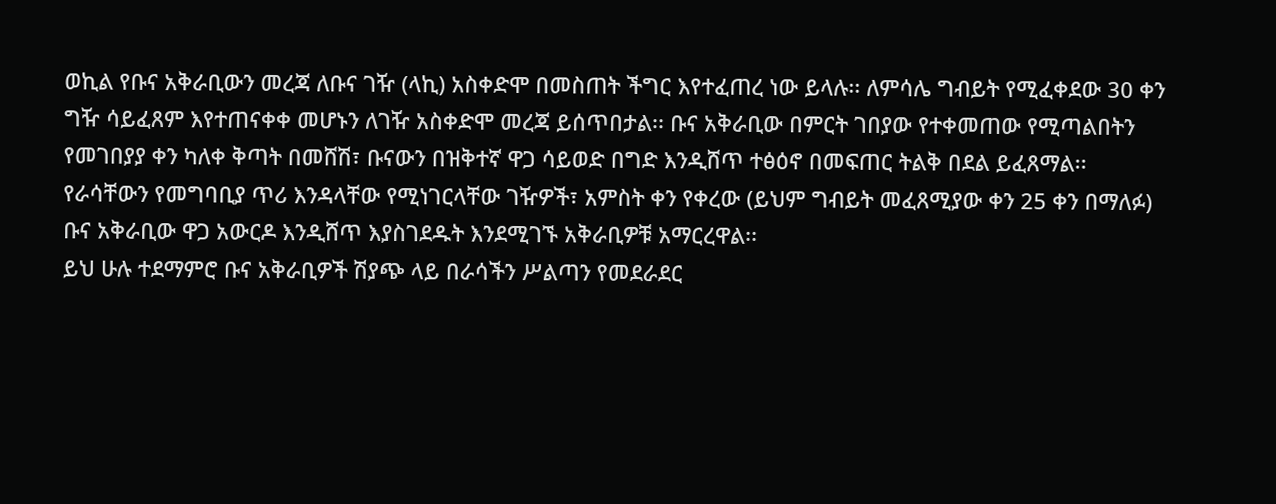ወኪል የቡና አቅራቢውን መረጃ ለቡና ገዥ (ላኪ) አስቀድሞ በመስጠት ችግር እየተፈጠረ ነው ይላሉ፡፡ ለምሳሌ ግብይት የሚፈቀደው 30 ቀን ግዥ ሳይፈጸም እየተጠናቀቀ መሆኑን ለገዥ አስቀድሞ መረጃ ይሰጥበታል፡፡ ቡና አቅራቢው በምርት ገበያው የተቀመጠው የሚጣልበትን የመገበያያ ቀን ካለቀ ቅጣት በመሸሽ፣ ቡናውን በዝቅተኛ ዋጋ ሳይወድ በግድ እንዲሸጥ ተፅዕኖ በመፍጠር ትልቅ በደል ይፈጸማል፡፡
የራሳቸውን የመግባቢያ ጥሪ እንዳላቸው የሚነገርላቸው ገዥዎች፣ አምስት ቀን የቀረው (ይህም ግብይት መፈጸሚያው ቀን 25 ቀን በማለፉ) ቡና አቅራቢው ዋጋ አውርዶ እንዲሸጥ እያስገደዱት እንደሚገኙ አቅራቢዎቹ አማርረዋል፡፡
ይህ ሁሉ ተደማምሮ ቡና አቅራቢዎች ሽያጭ ላይ በራሳችን ሥልጣን የመደራደር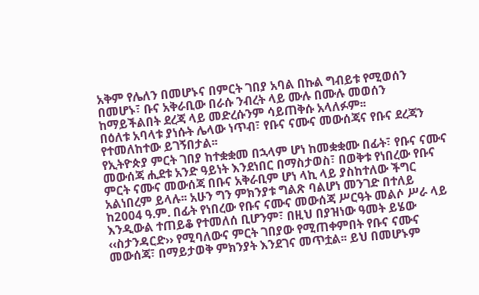አቅም የሌለን በመሆኑና በምርት ገበያ አባል በኩል ግብይቱ የሚወሰን በመሆኑ፣ ቡና አቅራቢው በራሱ ንብረት ላይ ሙሉ በሙሉ መወሰን ከማይችልበት ደረጃ ላይ መድረሱንም ሳይጠቅሱ አላለፉም፡፡
በዕለቱ አባላቱ ያነሱት ሌላው ነጥብ፣ የቡና ናሙና መውሰጃና የቡና ደረጃን የተመለከተው ይገኝበታል፡፡
የኢትዮጵያ ምርት ገበያ ከተቋቋመ በኋላም ሆነ ከመቋቋሙ በፊት፣ የቡና ናሙና መውሰጃ ሒደቱ አንድ ዓይነት እንደነበር በማስታወስ፣ በወቅቱ የነበረው የቡና ምርት ናሙና መውሰጃ በቡና አቅራቢም ሆነ ላኪ ላይ ያስከተለው ችግር አልነበረም ይላሉ፡፡ አሁን ግን ምክንያቱ ግልጽ ባልሆነ መንገድ በተለይ ከ2004 ዓ.ም. በፊት የነበረው የቡና ናሙና መውሰጃ ሥርዓት መልሶ ሥራ ላይ እንዲውል ተጠይቆ የተመለሰ ቢሆንም፣ በዚህ በያዝነው ዓመት ይሄው ‹‹ስታንዳርድ›› የሚባለውና ምርት ገበያው የሚጠቀምበት የቡና ናሙና መውሰጃ፣ በማይታወቅ ምክንያት እንደገና መጥቷል፡፡ ይህ በመሆኑም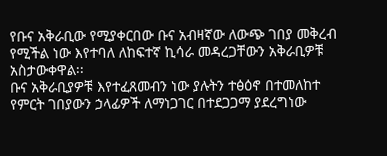የቡና አቅራቢው የሚያቀርበው ቡና አብዛኛው ለውጭ ገበያ መቅረብ የሚችል ነው እየተባለ ለከፍተኛ ኪሳራ መዳረጋቸውን አቅራቢዎቹ አስታውቀዋል፡፡
ቡና አቅራቢያዎቹ እየተፈጸመብን ነው ያሉትን ተፅዕኖ በተመለከተ የምርት ገበያውን ኃላፊዎች ለማነጋገር በተደጋጋማ ያደረግነው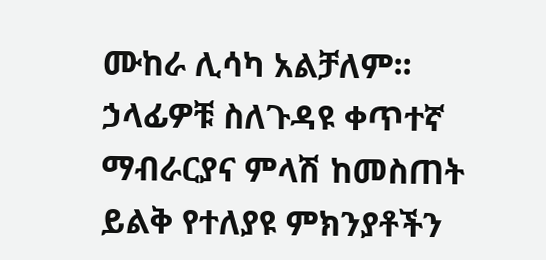ሙከራ ሊሳካ አልቻለም፡፡ ኃላፊዎቹ ስለጉዳዩ ቀጥተኛ ማብራርያና ምላሽ ከመስጠት ይልቅ የተለያዩ ምክንያቶችን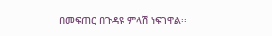በመፍጠር በጉዳዩ ምላሽ ነፍገዋል፡፡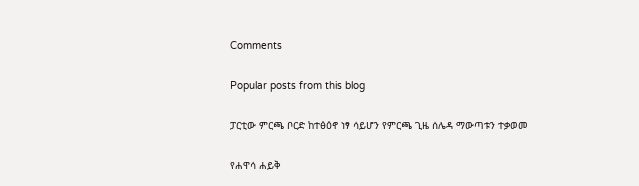Comments

Popular posts from this blog

ፓርቲው ምርጫ ቦርድ ከተፅዕኖ ነፃ ሳይሆን የምርጫ ጊዜ ሰሌዳ ማውጣቱን ተቃወመ

የሐዋሳ ሐይቅ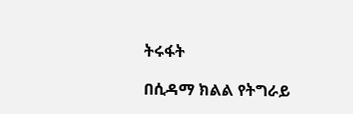ትሩፋት

በሲዳማ ክልል የትግራይ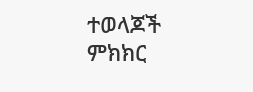ተወላጆች ምክክር